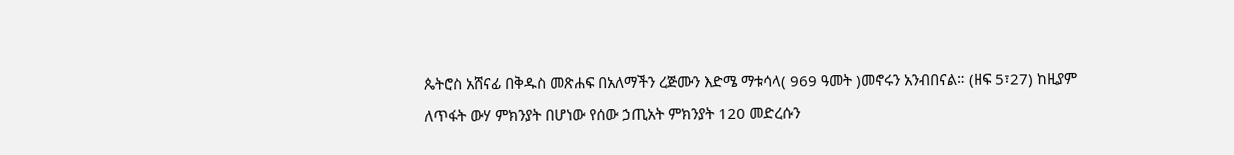ጴትሮስ አሸናፊ በቅዱስ መጽሐፍ በአለማችን ረጅሙን እድሜ ማቱሳላ( 969 ዓመት )መኖሩን አንብበናል። (ዘፍ 5፣27) ከዚያም ለጥፋት ውሃ ምክንያት በሆነው የሰው ኃጢአት ምክንያት 120 መድረሱን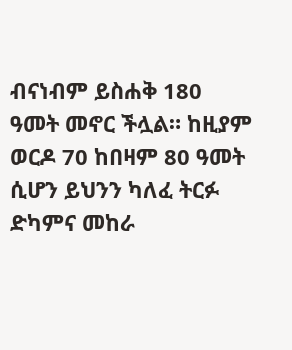ብናነብም ይስሐቅ 180 ዓመት መኖር ችሏል። ከዚያም ወርዶ 70 ከበዛም 80 ዓመት ሲሆን ይህንን ካለፈ ትርፉ ድካምና መከራ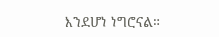እንደሆነ ነግሮናል።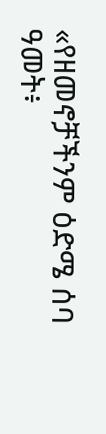«የዘመኖቻችንም ዕድሜ ሰባ ዓመት፥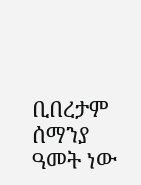ቢበረታም ሰማንያ ዓመት ነው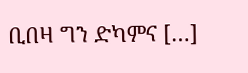ቢበዛ ግን ድካምና […]